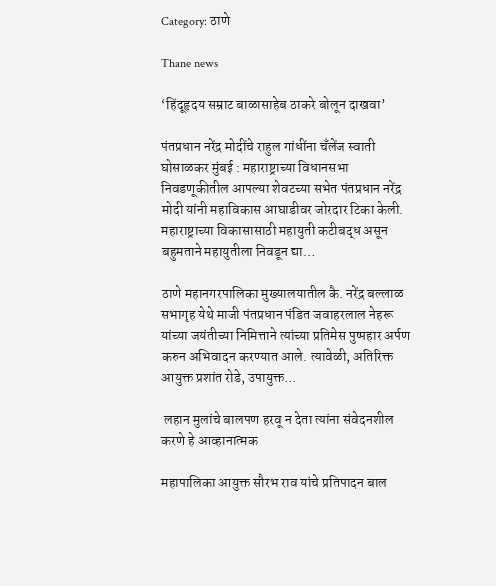Category: ठाणे

Thane news

‘हिंदूहृदय सम्राट बाळासाहेब ठाकरे बोलून दाखवा’

पंतप्रधान नरेंद्र मोदींचे राहुल गांधींना चँलेंज स्वाती घोसाळकर मुंबई : महाराष्ट्राच्या विधानसभा निवडणूकीतील आपल्या शेवटच्या सभेत पंतप्रधान नरेंद्र मोदी यांनी महाविकास आघाडीवर जोरदार टिका केली. महाराष्ट्राच्या विकासासाठी महायुती कटीबद्ध असून बहुमताने महायुतीला निवडून द्या…

ठाणे महानगरपालिका मुख्यालयातील कै. नरेंद्र बल्लाळ सभागृह येथे माजी पंतप्रधान पंडित जवाहरलाल नेहरू यांच्या जयंतीच्या निमित्ताने त्यांच्या प्रतिमेस पुष्पहार अर्पण करुन अभिवादन करण्यात आले. त्यावेळी, अतिरिक्त आयुक्त प्रशांत रोडे, उपायुक्त…

 लहान मुलांचे बालपण हरवू न देता त्यांना संवेदनशील करणे हे आव्हानात्मक

महापालिका आयुक्त सौरभ राव यांचे प्रतिपादन बाल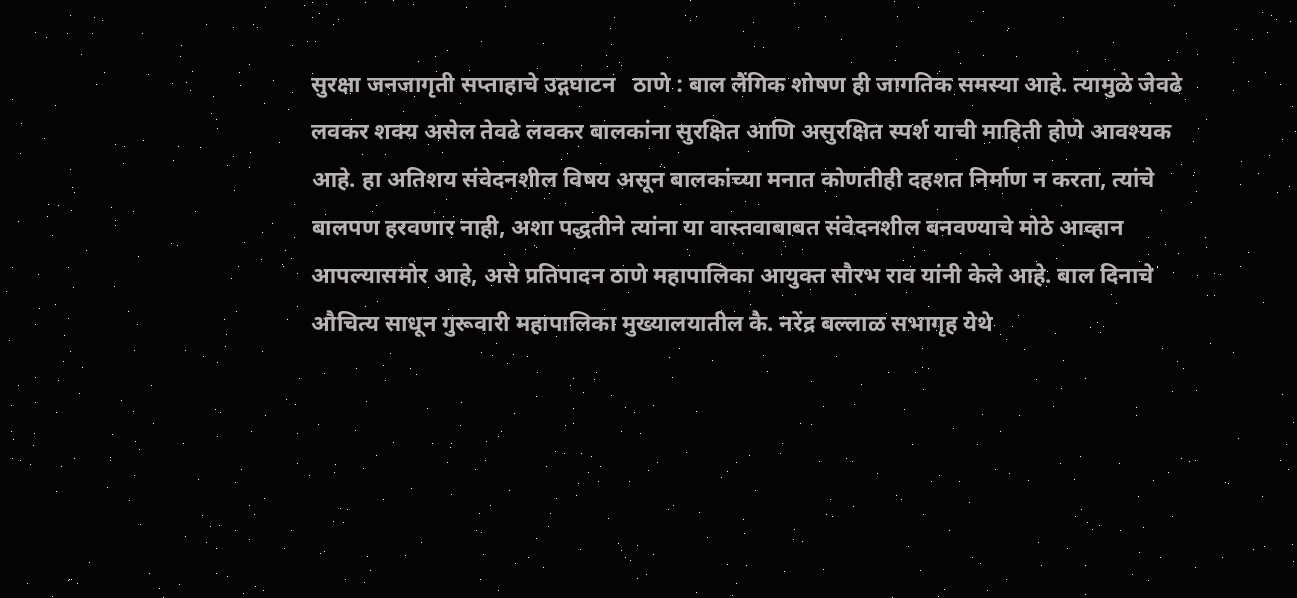सुरक्षा जनजागृती सप्ताहाचे उद्गघाटन   ठाणे : बाल लैंगिक शोषण ही जागतिक समस्या आहे. त्यामुळे जेवढे लवकर शक्य असेल तेवढे लवकर बालकांना सुरक्षित आणि असुरक्षित स्पर्श याची माहिती होणे आवश्यक आहे. हा अतिशय संवेदनशील विषय असून बालकांच्या मनात कोणतीही दहशत निर्माण न करता, त्यांचे बालपण हरवणार नाही, अशा पद्धतीने त्यांना या वास्तवाबाबत संवेदनशील बनवण्याचे मोठे आव्हान आपल्यासमोर आहे, असे प्रतिपादन ठाणे महापालिका आयुक्त सौरभ राव यांनी केले आहे. बाल दिनाचे औचित्य साधून गुरूवारी महापालिका मुख्यालयातील कै. नरेंद्र बल्लाळ सभागृह येथे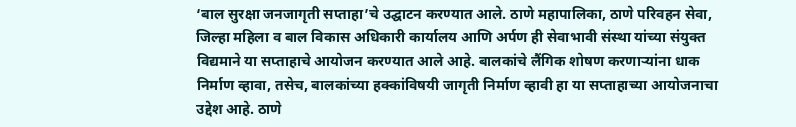‘बाल सुरक्षा जनजागृती सप्ताहा’चे उद्घाटन करण्यात आले. ठाणे महापालिका, ठाणे परिवहन सेवा, जिल्हा महिला व बाल विकास अधिकारी कार्यालय आणि अर्पण ही सेवाभावी संस्था यांच्या संयुक्त विद्यमाने या सप्ताहाचे आयोजन करण्यात आले आहे. बालकांचे लैंगिक शोषण करणाऱ्यांना धाक निर्माण व्हावा, तसेच, बालकांच्या हक्कांविषयी जागृती निर्माण व्हावी हा या सप्ताहाच्या आयोजनाचा उद्देश आहे. ठाणे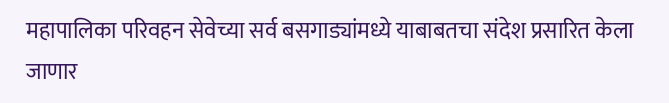महापालिका परिवहन सेवेच्या सर्व बसगाड्यांमध्ये याबाबतचा संदेश प्रसारित केला जाणार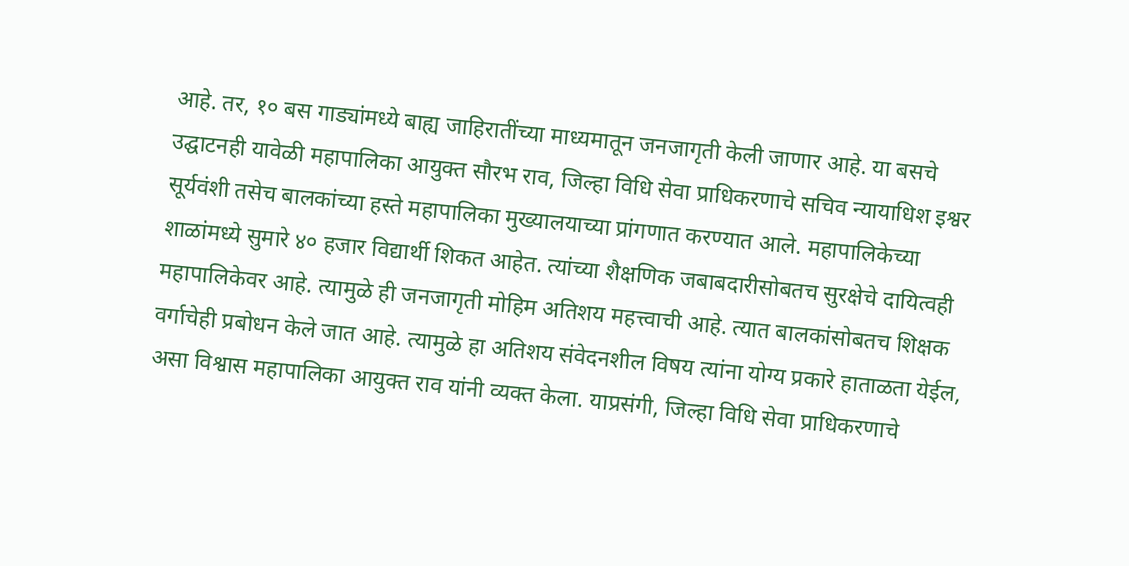आहे. तर, १० बस गाड्यांमध्ये बाह्य जाहिरातींच्या माध्यमातून जनजागृती केली जाणार आहे. या बसचे उद्घाटनही यावेळी महापालिका आयुक्त सौरभ राव, जिल्हा विधि सेवा प्राधिकरणाचे सचिव न्यायाधिश इश्वर सूर्यवंशी तसेच बालकांच्या हस्ते महापालिका मुख्यालयाच्या प्रांगणात करण्यात आले. महापालिकेच्या शाळांमध्ये सुमारे ४० हजार विद्यार्थी शिकत आहेत. त्यांच्या शैक्षणिक जबाबदारीसोबतच सुरक्षेचे दायित्वही महापालिकेवर आहे. त्यामुळे ही जनजागृती मोहिम अतिशय महत्त्वाची आहे. त्यात बालकांसोबतच शिक्षक वर्गाचेही प्रबोधन केले जात आहे. त्यामुळे हा अतिशय संवेदनशील विषय त्यांना योग्य प्रकारे हाताळता येईल, असा विश्वास महापालिका आयुक्त राव यांनी व्यक्त केला. याप्रसंगी, जिल्हा विधि सेवा प्राधिकरणाचे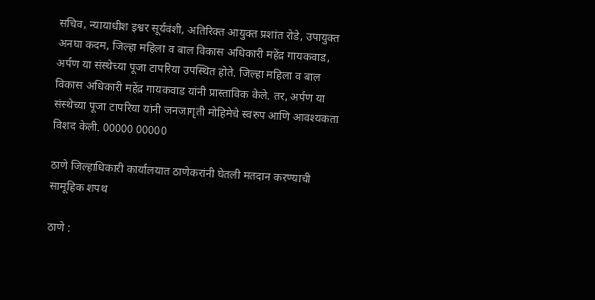सचिव, न्यायाधीश इश्वर सूर्यवंशी, अतिरिक्त आयुक्त प्रशांत रोडे, उपायुक्त अनघा कदम, जिल्हा महिला व बाल विकास अधिकारी महेंद्र गायकवाड, अर्पण या संस्थेच्या पूजा टापरिया उपस्थित होते. जिल्हा महिला व बाल विकास अधिकारी महेंद्र गायकवाड यांनी प्रास्ताविक केले. तर, अर्पण या संस्थेच्या पूजा टापरिया यांनी जनजागृती मोहिमेचे स्वरुप आणि आवश्यकता विशद केली. 00000 00000

ठाणे जिल्हाधिकारी कार्यालयात ठाणेकरांनी घेतली मतदान करण्याची सामूहिक शपथ

ठाणे :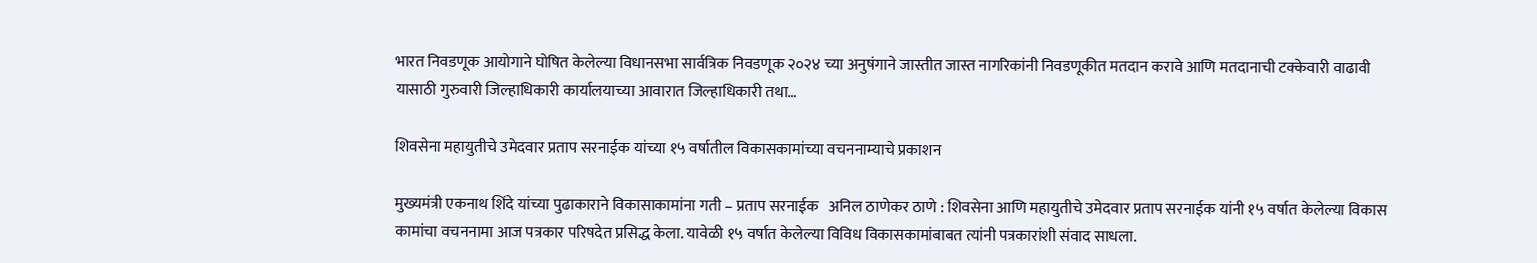भारत निवडणूक आयोगाने घोषित केलेल्या विधानसभा सार्वत्रिक निवडणूक २०२४ च्या अनुषंगाने जास्तीत जास्त नागरिकांनी निवडणूकीत मतदान करावे आणि मतदानाची टक्केवारी वाढावी यासाठी गुरुवारी जिल्हाधिकारी कार्यालयाच्या आवारात जिल्हाधिकारी तथा…

शिवसेना महायुतीचे उमेदवार प्रताप सरनाईक यांच्या १५ वर्षातील विकासकामांच्या वचननाम्याचे प्रकाशन

मुख्यमंत्री एकनाथ शिंदे यांच्या पुढाकाराने विकासाकामांना गती – प्रताप सरनाईक   अनिल ठाणेकर ठाणे : शिवसेना आणि महायुतीचे उमेदवार प्रताप सरनाईक यांनी १५ वर्षात केलेल्या विकास कामांचा वचननामा आज पत्रकार परिषदेत प्रसिद्ध केला. यावेळी १५ वर्षात केलेल्या विविध विकासकामांबाबत त्यांनी पत्रकारांशी संवाद साधला.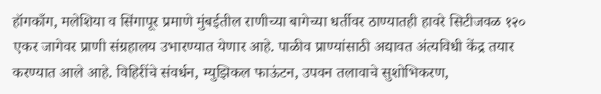हॉगकाँग, मलेशिया व सिंगापूर प्रमाणे मुंबईतील राणीच्या बागेच्या धर्तीवर ठाण्यातही हावरे सिटीजवळ १२० एकर जागेवर प्राणी संग्रहालय उभारण्यात येणार आहे. पाळीव प्राण्यांसाठी अद्यावत अंत्यविधी केंद्र तयार करण्यात आले आहे. विहिरींचे संवर्धन, म्युझिकल फाऊंटन, उपवन तलावाचे सुशोभिकरण,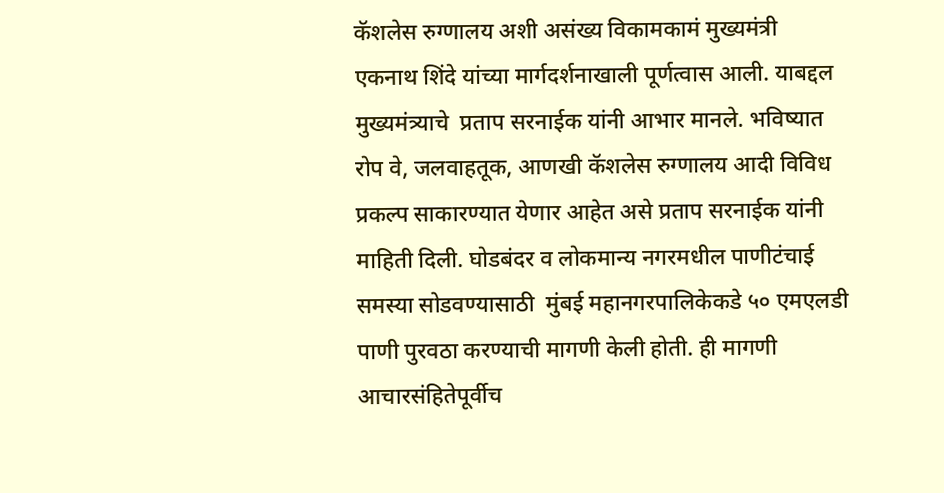कॅशलेस रुग्णालय अशी असंख्य विकामकामं मुख्यमंत्री एकनाथ शिंदे यांच्या मार्गदर्शनाखाली पूर्णत्वास आली. याबद्दल मुख्यमंत्र्याचे  प्रताप सरनाईक यांनी आभार मानले. भविष्यात रोप वे, जलवाहतूक, आणखी कॅशलेस रुग्णालय आदी विविध प्रकल्प साकारण्यात येणार आहेत असे प्रताप सरनाईक यांनी माहिती दिली. घोडबंदर व लोकमान्य नगरमधील पाणीटंचाई समस्या सोडवण्यासाठी  मुंबई महानगरपालिकेकडे ५० एमएलडी पाणी पुरवठा करण्याची मागणी केली होती. ही मागणी आचारसंहितेपूर्वीच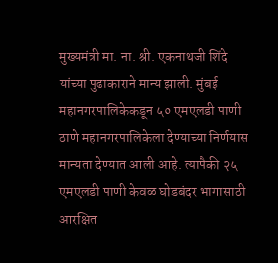मुख्यमंत्री मा. ना. श्री. एकनाथजी शिंदे यांच्या पुढाकाराने मान्य झाली. मुंबई महानगरपालिकेकडून ५० एमएलडी पाणी ठाणे महानगरपालिकेला देण्याच्या निर्णयास मान्यता देण्यात आली आहे. त्यापैकी २५ एमएलडी पाणी केवळ घोडबंदर भागासाठी आरक्षित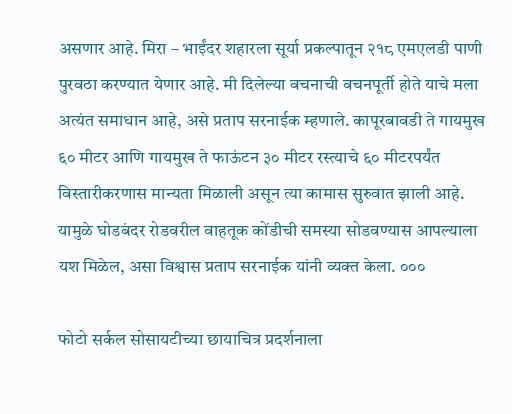असणार आहे. मिरा – भाईंदर शहारला सूर्या प्रकल्पातून २१८ एमएलडी पाणी पुरवठा करण्यात येणार आहे. मी दिलेल्या वचनाची वचनपूर्ती होते याचे मला अत्यंत समाधान आहे, असे प्रताप सरनाईक म्हणाले. कापूरबावडी ते गायमुख ६० मीटर आणि गायमुख ते फाऊंटन ३० मीटर रस्त्याचे ६० मीटरपर्यंत विस्तारीकरणास मान्यता मिळाली असून त्या कामास सुरुवात झाली आहे. यामुळे घोडबंदर रोडवरील वाहतूक कोंडीची समस्या सोडवण्यास आपल्याला यश मिळेल, असा विश्वास प्रताप सरनाईक यांनी व्यक्त केला. ०००

फोटो सर्कल सोसायटीच्या छायाचित्र प्रदर्शनाला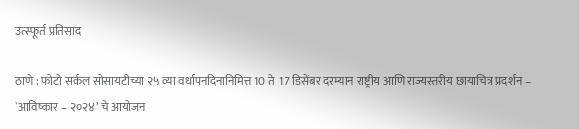उत्स्फूर्त प्रतिसाद

ठाणे : फोटो सर्कल सोसायटीच्या २५ व्या वर्धापनदिनानिमित्त 10 ते  17 डिसेंबर दरम्यान राष्ट्रीय आणि राज्यस्तरीय छायाचित्र प्रदर्शन – `आविष्कार – २०२४’ चे आयोजन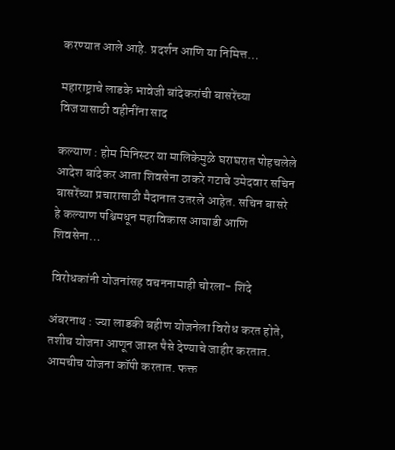करण्यात आले आहे. प्रदर्शन आणि या निमित्त…

महाराष्ट्राचे लाडके भावेजी बांदेकरांची बासरेंच्या विजयासाठी वहीनींना साद

कल्याण : होम मिनिस्टर या मालिकेमुळे घराघरात पोहचलेले आदेश बांदेकर आता शिवसेना ठाकरे गटाचे उमेदवार सचिन बासरेंच्या प्रचारासाठी मैदानात उतरले आहेत. सचिन बासरे हे कल्याण पश्चिमधून महाविकास आघाडी आणि शिवसेना…

विरोधकांनी योजनांसह वचननामाही चोरला- शिंदे

अंबरनाथ : ज्या लाडकी बहीण योजनेला विरोध करत होते, तशीच योजना आणून जास्त पैसे देण्याचे जाहीर करतात. आमचीच योजना कॉपी करतात. फक्त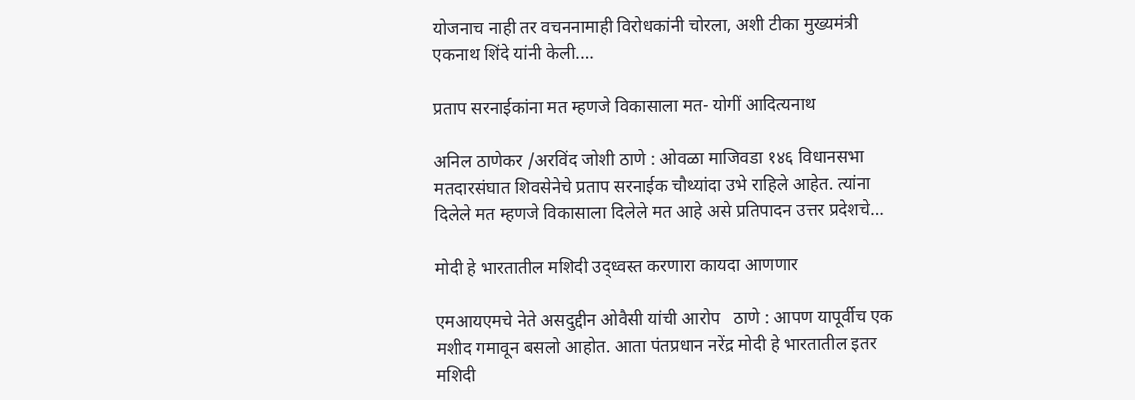योजनाच नाही तर वचननामाही विरोधकांनी चोरला, अशी टीका मुख्यमंत्री एकनाथ शिंदे यांनी केली.…

प्रताप सरनाईकांना मत म्हणजे विकासाला मत- योगीं आदित्यनाथ

अनिल ठाणेकर /अरविंद जोशी ठाणे : ओवळा माजिवडा १४६ विधानसभा मतदारसंघात शिवसेनेचे प्रताप सरनाईक चौथ्यांदा उभे राहिले आहेत. त्यांना दिलेले मत म्हणजे विकासाला दिलेले मत आहे असे प्रतिपादन उत्तर प्रदेशचे…

मोदी हे भारतातील मशिदी उद्ध्वस्त करणारा कायदा आणणार

एमआयएमचे नेते असदुद्दीन ओवैसी यांची आरोप   ठाणे : आपण यापूर्वीच एक मशीद गमावून बसलो आहोत. आता पंतप्रधान नरेंद्र मोदी हे भारतातील इतर मशिदी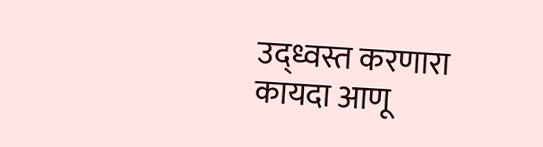उद्ध्वस्त करणारा कायदा आणू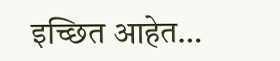इच्छित आहेत…